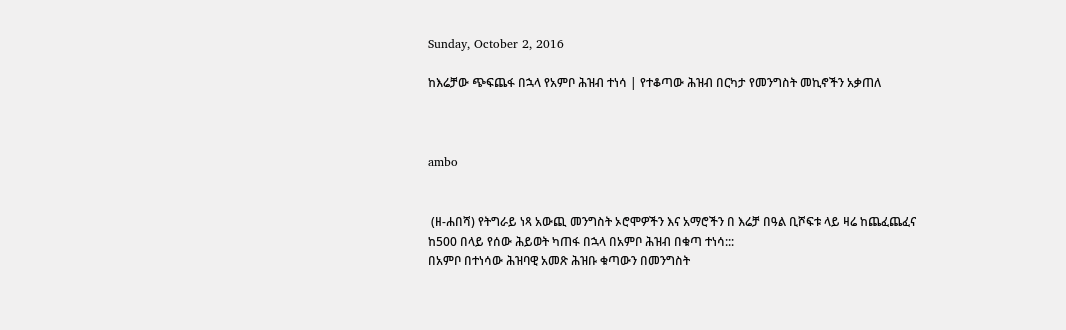Sunday, October 2, 2016

ከእሬቻው ጭፍጨፋ በኋላ የአምቦ ሕዝብ ተነሳ | የተቆጣው ሕዝብ በርካታ የመንግስት መኪኖችን አቃጠለ



ambo


 (ዘ-ሐበሻ) የትግራይ ነጻ አውጪ መንግስት ኦሮሞዎችን እና አማሮችን በ እሬቻ በዓል ቢሾፍቱ ላይ ዛሬ ከጨፈጨፈና ከ500 በላይ የሰው ሕይወት ካጠፋ በኋላ በአምቦ ሕዝብ በቁጣ ተነሳ:::
በአምቦ በተነሳው ሕዝባዊ አመጽ ሕዝቡ ቁጣውን በመንግስት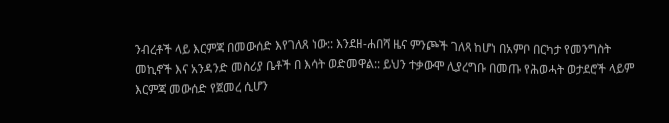ንብረቶች ላይ እርምጃ በመውሰድ እየገለጸ ነው:: እንደዘ-ሐበሻ ዜና ምንጮች ገለጻ ከሆነ በአምቦ በርካታ የመንግስት መኪኖች እና አንዳንድ መስሪያ ቤቶች በ እሳት ወድመዋል:: ይህን ተቃውሞ ሊያረግቡ በመጡ የሕወሓት ወታደሮች ላይም እርምጃ መውሰድ የጀመረ ሲሆን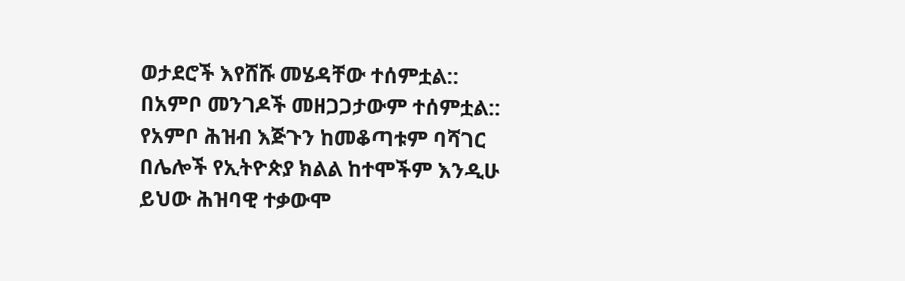ወታደሮች እየሸሹ መሄዳቸው ተሰምቷል::
በአምቦ መንገዶች መዘጋጋታውም ተሰምቷል::
የአምቦ ሕዝብ እጅጉን ከመቆጣቱም ባሻገር በሌሎች የኢትዮጵያ ክልል ከተሞችም እንዲሁ ይህው ሕዝባዊ ተቃውሞ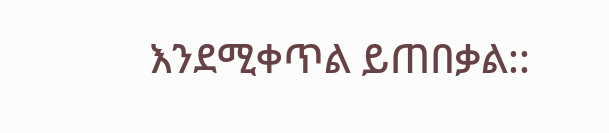እንደሚቀጥል ይጠበቃል::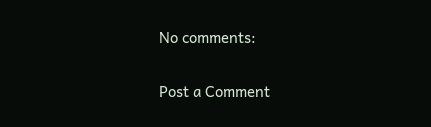No comments:

Post a Comment